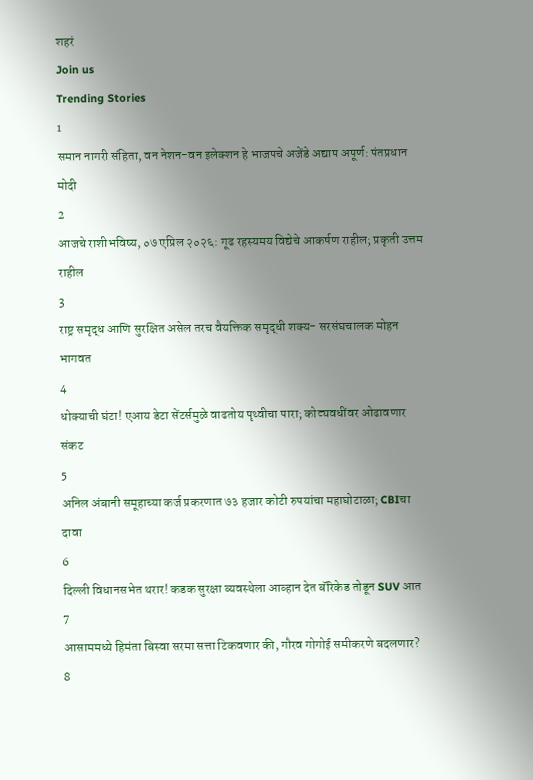शहरं
Join us
Trending Stories
1
समान नागरी संहिता, वन नेशन-वन इलेक्शन हे भाजपचे अजेंडे अद्याप अपूर्ण: पंतप्रधान मोदी
2
आजचे राशीभविष्य, ०७ एप्रिल २०२६: गूढ रहस्यमय विद्येचे आकर्षण राहील; प्रकृती उत्तम राहील
3
राष्ट्र समृद्ध आणि सुरक्षित असेल तरच वैयक्तिक समृद्धी शक्य- सरसंघचालक मोहन भागवत
4
धोक्याची घंटा! एआय डेटा सेंटर्समुळे वाढतोय पृथ्वीचा पारा; कोट्यवधींवर ओढावणार संकट
5
अनिल अंबानी समूहाच्या कर्ज प्रकरणात ७३ हजार कोटी रुपयांचा महाघोटाळा; CBIचा दावा
6
दिल्ली विधानसभेत थरार! कडक सुरक्षा व्यवस्थेला आव्हान देत बॅरिकेड तोडून SUV आत
7
आसाममध्ये हिमंता बिस्वा सरमा सत्ता टिकवणार की, गौरव गोगोई समीकरणे बदलणार?
8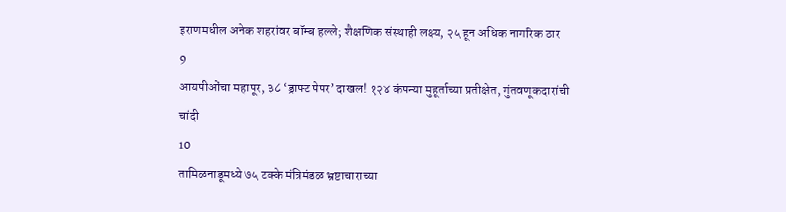इराणमधील अनेक शहरांवर बॉम्ब हल्ले; शैक्षणिक संस्थाही लक्ष्य, २५ हून अधिक नागरिक ठार
9
आयपीओंचा महापूर, ३८ ‘ड्राफ्ट पेपर’ दाखल! १२४ कंपन्या मुहूर्ताच्या प्रतीक्षेत, गुंतवणूकदारांची चांदी
10
तामिळनाडूमध्ये ७५ टक्के मंत्रिमंडळ भ्रष्टाचाराच्या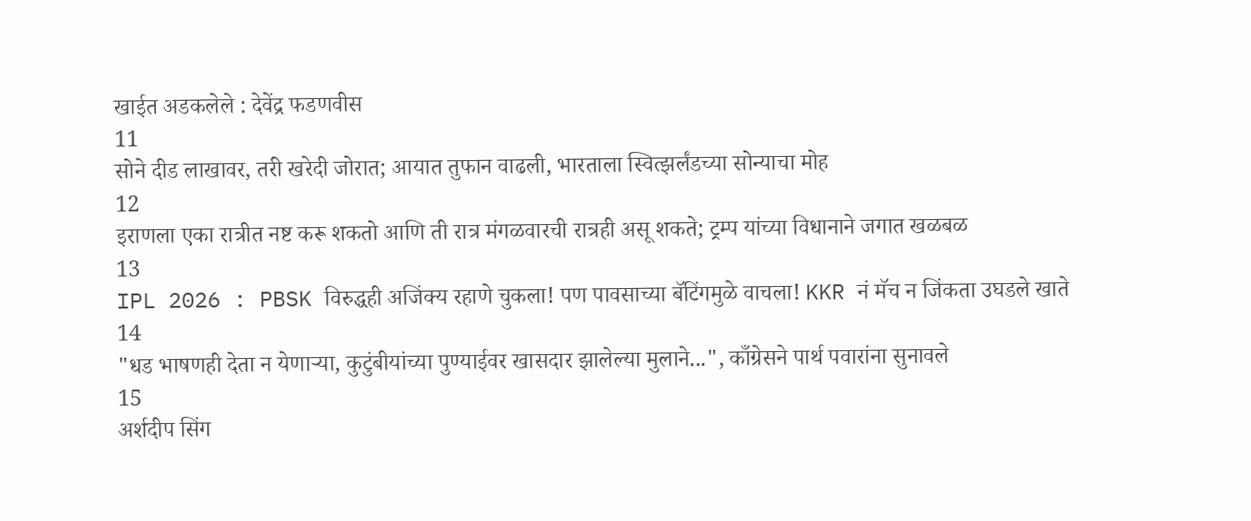खाईत अडकलेले : देवेंद्र फडणवीस
11
सोने दीड लाखावर, तरी खरेदी जोरात; आयात तुफान वाढली, भारताला स्वित्झर्लंडच्या सोन्याचा मोह
12
इराणला एका रात्रीत नष्ट करू शकतो आणि ती रात्र मंगळवारची रात्रही असू शकते; ट्रम्प यांच्या विधानाने जगात खळबळ
13
IPL 2026 : PBSK विरुद्धही अजिंक्य रहाणे चुकला! पण पावसाच्या बॅटिंगमुळे वाचला! KKR नं मॅच न जिंकता उघडले खाते
14
"धड भाषणही देता न येणाऱ्या, कुटुंबीयांच्या पुण्याईवर खासदार झालेल्या मुलाने...", काँग्रेसने पार्थ पवारांना सुनावले
15
अर्शदीप सिंग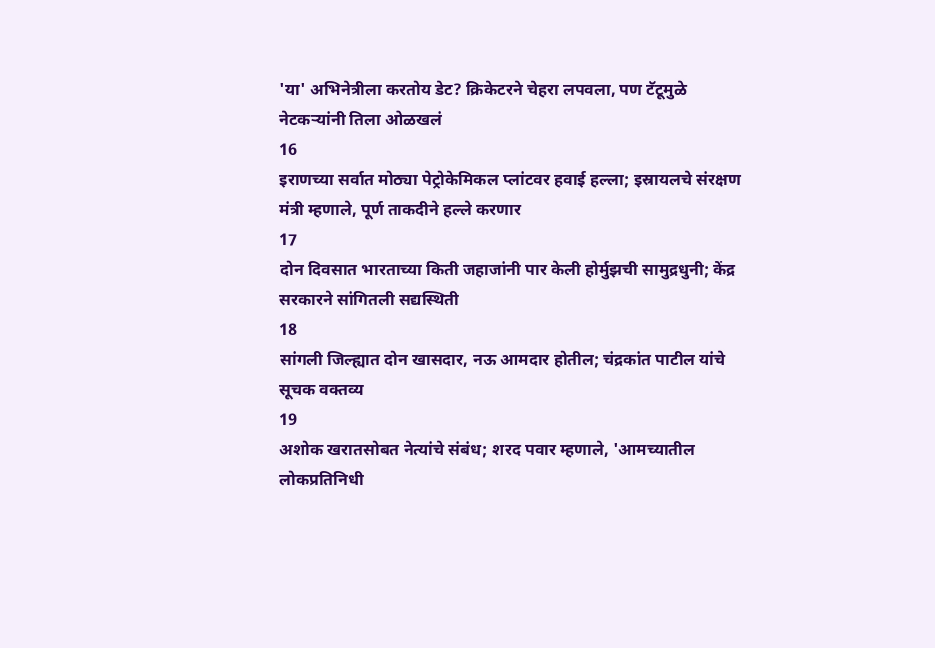'या' अभिनेत्रीला करतोय डेट? क्रिकेटरने चेहरा लपवला, पण टॅटूमुळे नेटकऱ्यांनी तिला ओळखलं
16
इराणच्या सर्वात मोठ्या पेट्रोकेमिकल प्लांटवर हवाई हल्ला; इस्रायलचे संरक्षण मंत्री म्हणाले, पूर्ण ताकदीने हल्ले करणार
17
दोन दिवसात भारताच्या किती जहाजांनी पार केली होर्मुझची सामुद्रधुनी; केंद्र सरकारने सांगितली सद्यस्थिती
18
सांगली जिल्ह्यात दोन खासदार, नऊ आमदार होतील; चंद्रकांत पाटील यांचे सूचक वक्तव्य
19
अशोक खरातसोबत नेत्यांचे संबंध; शरद पवार म्हणाले, 'आमच्यातील लोकप्रतिनिधी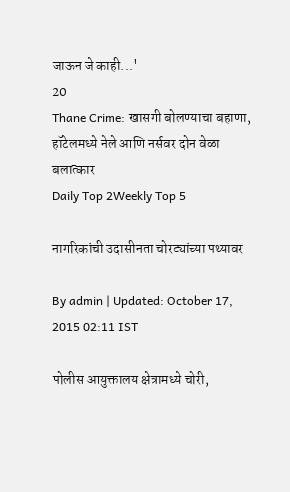जाऊन जे काही...'
20
Thane Crime: खासगी बोलण्याचा बहाणा, हॉटेलमध्ये नेले आणि नर्सवर दोन वेळा बलात्कार
Daily Top 2Weekly Top 5

नागरिकांची उदासीनता चोरट्यांच्या पथ्यावर

By admin | Updated: October 17, 2015 02:11 IST

पोलीस आयुक्तालय क्षेत्रामध्ये चोरी,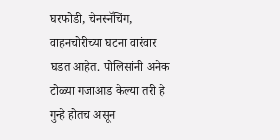घरफोडी, चेनस्नॅचिंग, वाहनचोरीच्या घटना वारंवार घडत आहेत. पोलिसांनी अनेक टोळ्या गजाआड केल्या तरी हे गुन्हे होतच असून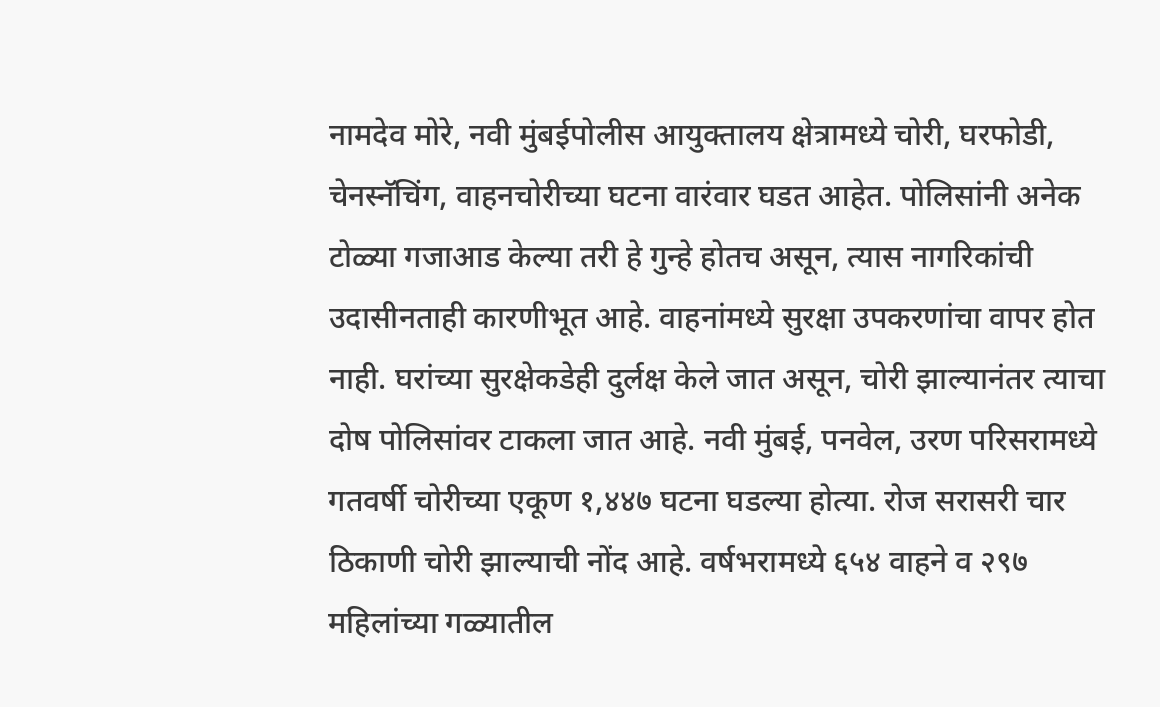नामदेव मोरे, नवी मुंबईपोलीस आयुक्तालय क्षेत्रामध्ये चोरी, घरफोडी, चेनस्नॅचिंग, वाहनचोरीच्या घटना वारंवार घडत आहेत. पोलिसांनी अनेक टोळ्या गजाआड केल्या तरी हे गुन्हे होतच असून, त्यास नागरिकांची उदासीनताही कारणीभूत आहे. वाहनांमध्ये सुरक्षा उपकरणांचा वापर होत नाही. घरांच्या सुरक्षेकडेही दुर्लक्ष केले जात असून, चोरी झाल्यानंतर त्याचा दोष पोलिसांवर टाकला जात आहे. नवी मुंबई, पनवेल, उरण परिसरामध्ये गतवर्षी चोरीच्या एकूण १,४४७ घटना घडल्या होत्या. रोज सरासरी चार ठिकाणी चोरी झाल्याची नोंद आहे. वर्षभरामध्ये ६५४ वाहने व २९७ महिलांच्या गळ्यातील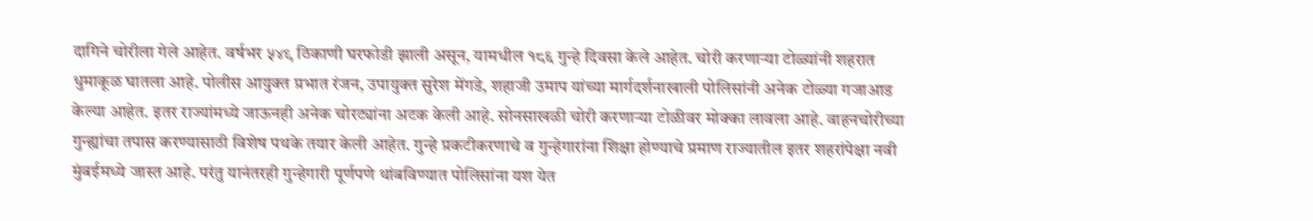दागिने चोरीला गेले आहेत. वर्षभर ५४९ ठिकाणी घरफोडी झाली असून, यामधील १८६ गुन्हे दिवसा केले आहेत. चोरी करणाऱ्या टोळ्यांनी शहरात धुमाकूळ घातला आहे. पोलीस आयुक्त प्रभात रंजन, उपायुक्त सुरेश मेंगडे, शहाजी उमाप यांच्या मार्गदर्शनाखाली पोलिसांनी अनेक टोळ्या गजाआड केल्या आहेत. इतर राज्यांमध्ये जाऊनही अनेक चोरट्यांना अटक केली आहे. सोनसाखळी चोरी करणाऱ्या टोळीवर मोक्का लावला आहे. वाहनचोरीच्या गुन्ह्यांचा तपास करण्यासाठी विशेष पथके तयार केली आहेत. गुन्हे प्रकटीकरणाचे व गुन्हेगारांना शिक्षा होण्याचे प्रमाण राज्यातील इतर शहरांपेक्षा नवी मुंबईमध्ये जास्त आहे. परंतु यानंतरही गुन्हेगारी पूर्णपणे थांबविण्यात पोलिसांना यश येत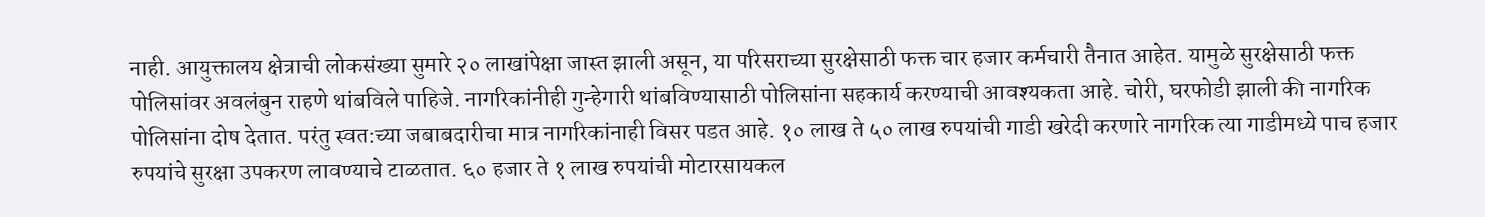नाही. आयुक्तालय क्षेत्राची लोकसंख्या सुमारे २० लाखांपेक्षा जास्त झाली असून, या परिसराच्या सुरक्षेसाठी फक्त चार हजार कर्मचारी तैनात आहेत. यामुळे सुरक्षेसाठी फक्त पोलिसांवर अवलंबुन राहणे थांबविले पाहिजे. नागरिकांनीही गुन्हेगारी थांबविण्यासाठी पोलिसांना सहकार्य करण्याची आवश्यकता आहे. चोरी, घरफोडी झाली की नागरिक पोलिसांना दोष देतात. परंतु स्वत:च्या जबाबदारीचा मात्र नागरिकांनाही विसर पडत आहे. १० लाख ते ५० लाख रुपयांची गाडी खरेदी करणारे नागरिक त्या गाडीमध्ये पाच हजार रुपयांचे सुरक्षा उपकरण लावण्याचे टाळतात. ६० हजार ते १ लाख रुपयांची मोटारसायकल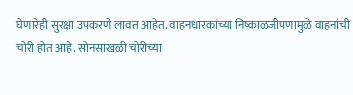घेणारेही सुरक्षा उपकरणे लावत आहेत. वाहनधारकांच्या निष्काळजीपणामुळे वाहनांची चोरी होत आहे. सोनसाखळी चोरीच्या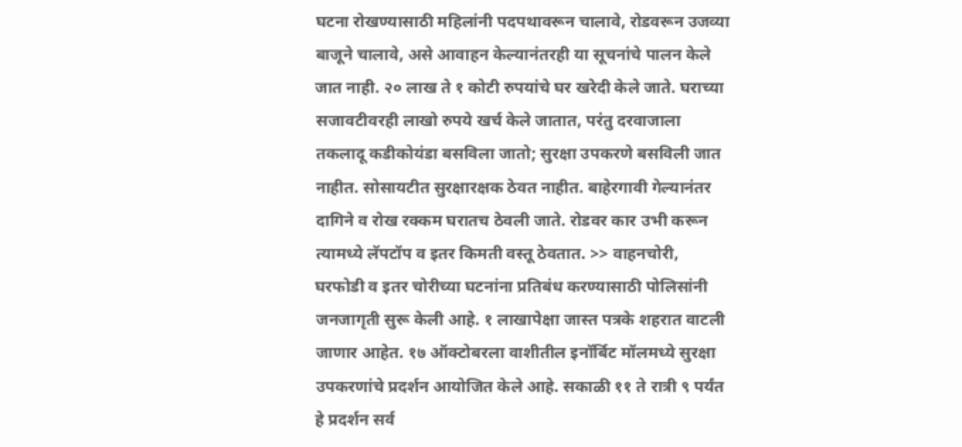घटना रोखण्यासाठी महिलांनी पदपथावरून चालावे, रोडवरून उजव्या बाजूने चालावे, असे आवाहन केल्यानंतरही या सूचनांचे पालन केले जात नाही. २० लाख ते १ कोटी रुपयांचे घर खरेदी केले जाते. घराच्या सजावटीवरही लाखो रुपये खर्च केले जातात, परंतु दरवाजाला तकलादू कडीकोयंडा बसविला जातो; सुरक्षा उपकरणे बसविली जात नाहीत. सोसायटीत सुरक्षारक्षक ठेवत नाहीत. बाहेरगावी गेल्यानंतर दागिने व रोख रक्कम घरातच ठेवली जाते. रोडवर कार उभी करून त्यामध्ये लॅपटॉप व इतर किमती वस्तू ठेवतात. >> वाहनचोरी, घरफोडी व इतर चोरीच्या घटनांना प्रतिबंध करण्यासाठी पोलिसांनी जनजागृती सुरू केली आहे. १ लाखापेक्षा जास्त पत्रके शहरात वाटली जाणार आहेत. १७ ऑक्टोबरला वाशीतील इनॉर्बिट मॉलमध्ये सुरक्षा उपकरणांचे प्रदर्शन आयोजित केले आहे. सकाळी ११ ते रात्री ९ पर्यंत हे प्रदर्शन सर्व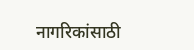नागरिकांसाठी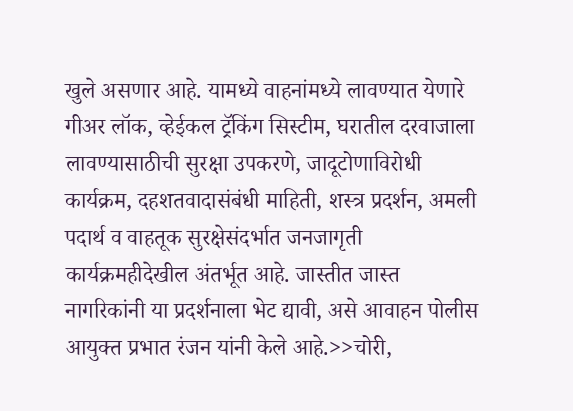खुले असणार आहे. यामध्ये वाहनांमध्ये लावण्यात येणारे गीअर लॉक, व्हेईकल ट्रॅकिंग सिस्टीम, घरातील दरवाजाला लावण्यासाठीची सुरक्षा उपकरणे, जादूटोणाविरोधी कार्यक्रम, दहशतवादासंबंधी माहिती, शस्त्र प्रदर्शन, अमली पदार्थ व वाहतूक सुरक्षेसंदर्भात जनजागृती कार्यक्रमहीदेखील अंतर्भूत आहे. जास्तीत जास्त नागरिकांनी या प्रदर्शनाला भेट द्यावी, असे आवाहन पोलीस आयुक्त प्रभात रंजन यांनी केले आहे.>>चोरी,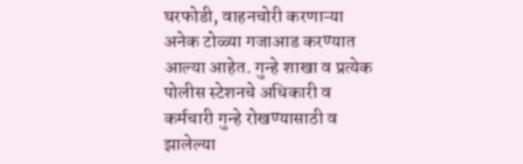घरफोडी, वाहनचोरी करणाऱ्या अनेक टोळ्या गजाआड करण्यात आल्या आहेत. गुन्हे शाखा व प्रत्येक पोलीस स्टेशनचे अधिकारी व कर्मचारी गुन्हे रोखण्यासाठी व झालेल्या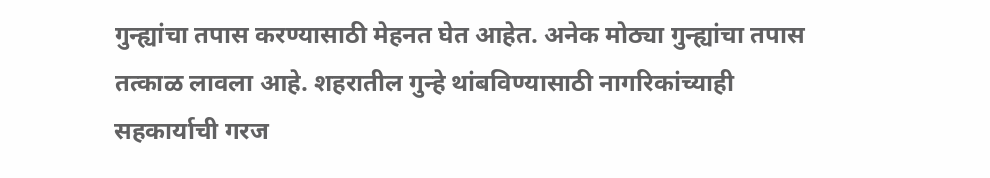गुन्ह्यांचा तपास करण्यासाठी मेहनत घेत आहेत. अनेक मोठ्या गुन्ह्यांचा तपास तत्काळ लावला आहे. शहरातील गुन्हे थांबविण्यासाठी नागरिकांच्याही सहकार्याची गरज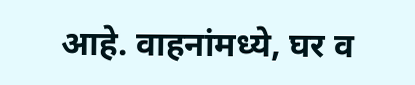आहे. वाहनांमध्ये, घर व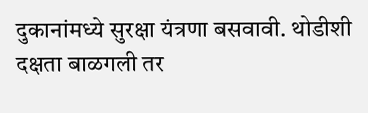दुकानांमध्ये सुरक्षा यंत्रणा बसवावी. थोडीशी दक्षता बाळगली तर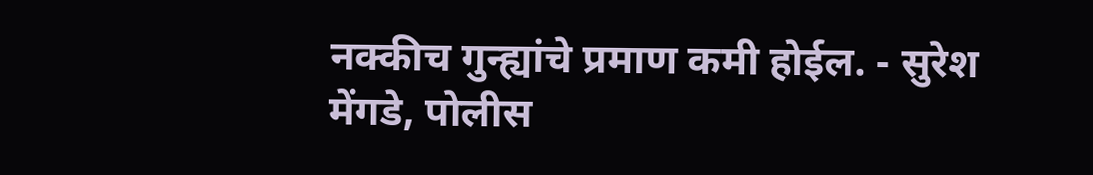नक्कीच गुन्ह्यांचे प्रमाण कमी होईल. - सुरेश मेंगडे, पोलीस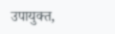उपायुक्त,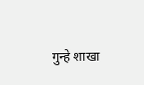गुन्हे शाखा